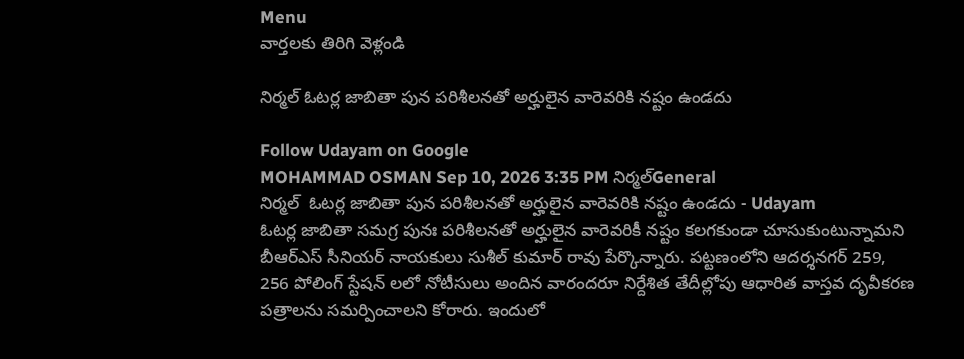Menu
వార్తలకు తిరిగి వెళ్లండి

నిర్మల్ ఓటర్ల జాబితా పున పరిశీలనతో అర్హులైన వారెవరికి నష్టం ఉండదు

Follow Udayam on Google
MOHAMMAD OSMAN Sep 10, 2026 3:35 PM నిర్మల్General
నిర్మల్  ఓటర్ల జాబితా పున పరిశీలనతో అర్హులైన వారెవరికి నష్టం ఉండదు - Udayam
ఓటర్ల జాబితా సమగ్ర పునః పరిశీలనతో అర్హులైన వారెవరికీ నష్టం కలగకుండా చూసుకుంటున్నామని బీఆర్ఎస్ సీనియర్ నాయకులు సుశీల్ కుమార్ రావు పేర్కొన్నారు. పట్టణంలోని ఆదర్శనగర్ 259, 256 పోలింగ్ స్టేషన్ లలో నోటీసులు అందిన వారందరూ నిర్దేశిత తేదీల్లోపు ఆధారిత వాస్తవ దృవీకరణ పత్రాలను సమర్పించాలని కోరారు. ఇందులో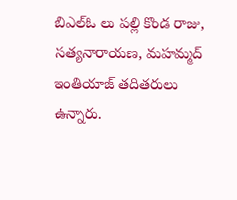బిఎల్ఓ లు పల్లి కొండ రాజు, సత్యనారాయణ, మహమ్మద్ ఇంతియాజ్ తదితరులు ఉన్నారు.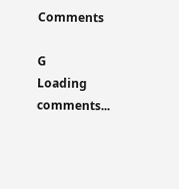Comments

G
Loading comments...